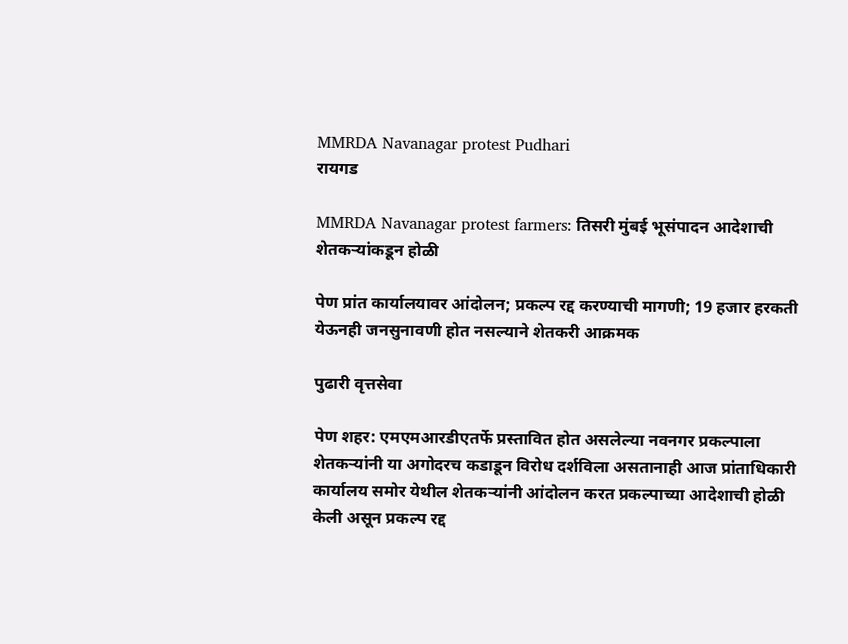MMRDA Navanagar protest Pudhari
रायगड

MMRDA Navanagar protest farmers: तिसरी मुंबई भूसंपादन आदेशाची शेतकऱ्यांकडून होळी

पेण प्रांत कार्यालयावर आंदोलन; प्रकल्प रद्द करण्याची मागणी; 19 हजार हरकती येऊनही जनसुनावणी होत नसल्याने शेतकरी आक्रमक

पुढारी वृत्तसेवा

पेण शहर: एमएमआरडीएतर्फे प्रस्तावित होत असलेल्या नवनगर प्रकल्पाला शेतकऱ्यांनी या अगोदरच कडाडून विरोध दर्शविला असतानाही आज प्रांताधिकारी कार्यालय समोर येथील शेतकऱ्यांनी आंदोलन करत प्रकल्पाच्या आदेशाची होळी केली असून प्रकल्प रद्द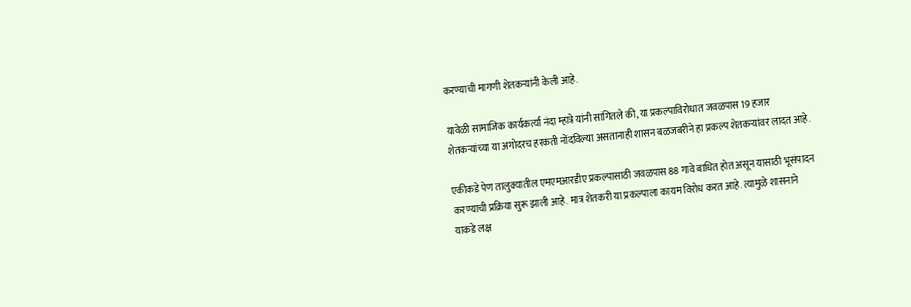करण्याची मागणी शेतकऱ्यांनी केली आहे.

यावेळी सामाजिक कार्यकर्त्या नंदा म्हात्रे यांनी सांगितले की, या प्रकल्पाविरोधात जवळपास 19 हजार शेतकऱ्यांच्या या अगोदरच हरकती नोंदविल्या असतानाही शासन बळजबरीने हा प्रकल्प शेतकऱ्यांवर लादत आहे.

एकीकडे पेण तालुक्यातील एमएमआरडीए प्रकल्पासाठी जवळपास 88 गावे बाधित होत असून यासाठी भूसंपादन करण्याची प्रक्रिया सुरू झाली आहे. मात्र शेतकरी या प्रकल्पाला कायम विरोध करत आहे. त्यामुळे शासनाने याकडे लक्ष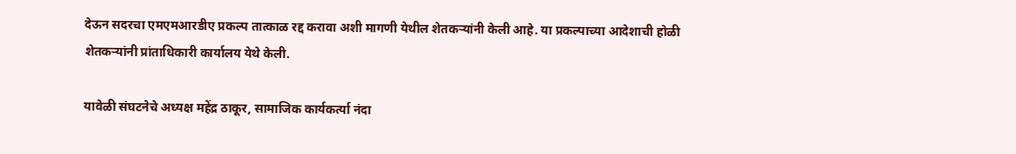देऊन सदरचा एमएमआरडीए प्रकल्प तात्काळ रद्द करावा अशी मागणी येथील शेतकऱ्यांनी केली आहे. या प्रकल्पाच्या आदेशाची होळी शेतकऱ्यांनी प्रांताधिकारी कार्यालय येथे केली.

यावेळी संघटनेचे अध्यक्ष महेंद्र ठाकूर, सामाजिक कार्यकर्त्या नंदा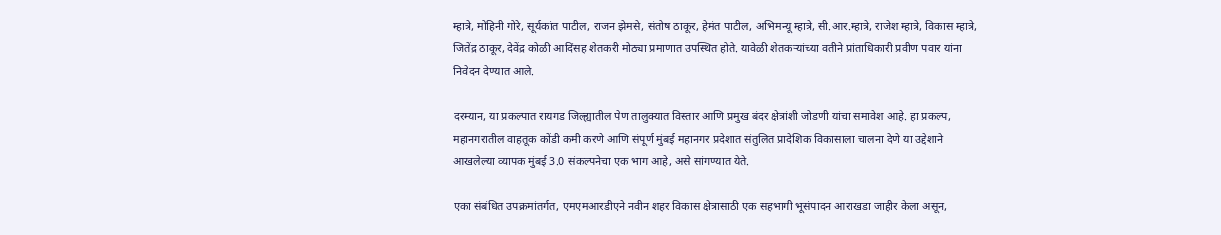म्हात्रे, मोहिनी गोरे, सूर्यकांत पाटील, राजन झेमसे, संतोष ठाकूर, हेमंत पाटील, अभिमन्यू म्हात्रे, सी.आर.म्हात्रे, राजेश म्हात्रे, विकास म्हात्रे, जितेंद्र ठाकूर, देवेंद्र कोळी आदिंसह शेतकरी मोठ्या प्रमाणात उपस्थित होते. यावेळी शेतकऱ्यांच्या वतीने प्रांताधिकारी प्रवीण पवार यांना निवेदन देण्यात आले.

दरम्यान, या प्रकल्पात रायगड जिल्ह्यातील पेण तालुक्यात विस्तार आणि प्रमुख बंदर क्षेत्रांशी जोडणी यांचा समावेश आहे. हा प्रकल्प, महानगरातील वाहतूक कोंडी कमी करणे आणि संपूर्ण मुंबई महानगर प्रदेशात संतुलित प्रादेशिक विकासाला चालना देणे या उद्देशाने आखलेल्या व्यापक मुंबई 3.0 संकल्पनेचा एक भाग आहे, असे सांगण्यात येते.

एका संबंधित उपक्रमांतर्गत, एमएमआरडीएने नवीन शहर विकास क्षेत्रासाठी एक सहभागी भूसंपादन आराखडा जाहीर केला असून,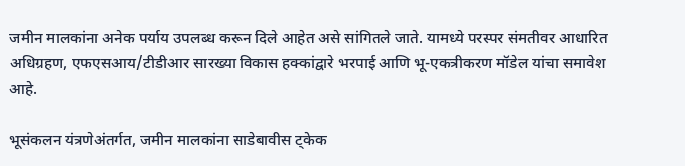जमीन मालकांना अनेक पर्याय उपलब्ध करून दिले आहेत असे सांगितले जाते. यामध्ये परस्पर संमतीवर आधारित अधिग्रहण, एफएसआय/टीडीआर सारख्या विकास हक्कांद्वारे भरपाई आणि भू-एकत्रीकरण मॉडेल यांचा समावेश आहे.

भूसंकलन यंत्रणेअंतर्गत, जमीन मालकांना साडेबावीस ट्केक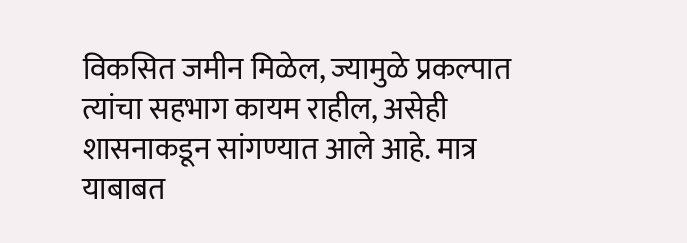विकसित जमीन मिळेल, ज्यामुळे प्रकल्पात त्यांचा सहभाग कायम राहील, असेही शासनाकडून सांगण्यात आले आहे. मात्र याबाबत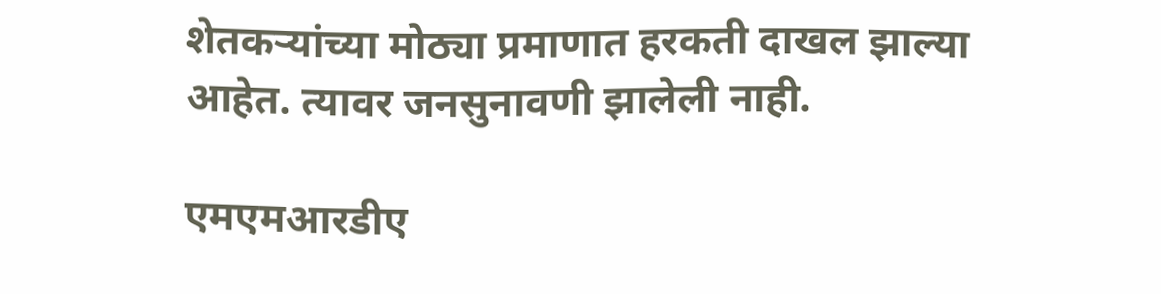शेतकऱ्यांच्या मोठ्या प्रमाणात हरकती दाखल झाल्या आहेत. त्यावर जनसुनावणी झालेली नाही.

एमएमआरडीए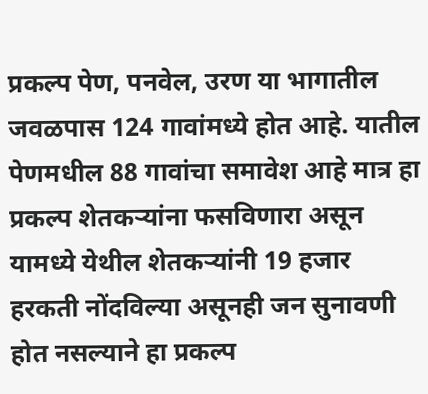प्रकल्प पेण, पनवेल, उरण या भागातील जवळपास 124 गावांमध्ये होत आहे. यातील पेणमधील 88 गावांचा समावेश आहे मात्र हा प्रकल्प शेतकऱ्यांना फसविणारा असून यामध्ये येथील शेतकऱ्यांनी 19 हजार हरकती नोंदविल्या असूनही जन सुनावणी होत नसल्याने हा प्रकल्प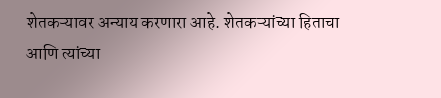शेतकऱ्यावर अन्याय करणारा आहे. शेतकऱ्यांच्या हिताचा आणि त्यांच्या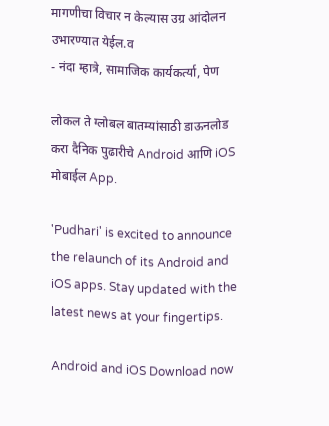मागणीचा विचार न केल्यास उग्र आंदोलन उभारण्यात येईल.व
- नंदा म्हात्रे, सामाजिक कार्यकर्त्या, पेण

लोकल ते ग्लोबल बातम्यांसाठी डाऊनलोड करा दैनिक पुढारीचे Android आणि iOS मोबाईल App.

'Pudhari' is excited to announce the relaunch of its Android and iOS apps. Stay updated with the latest news at your fingertips.

Android and iOS Download now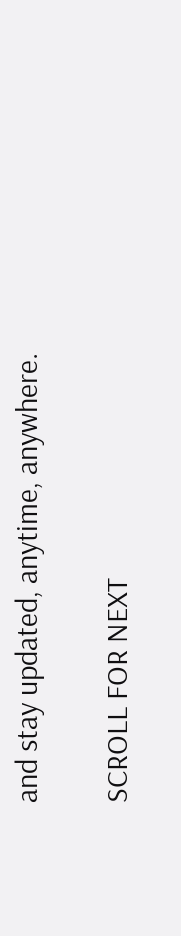and stay updated, anytime, anywhere.

SCROLL FOR NEXT